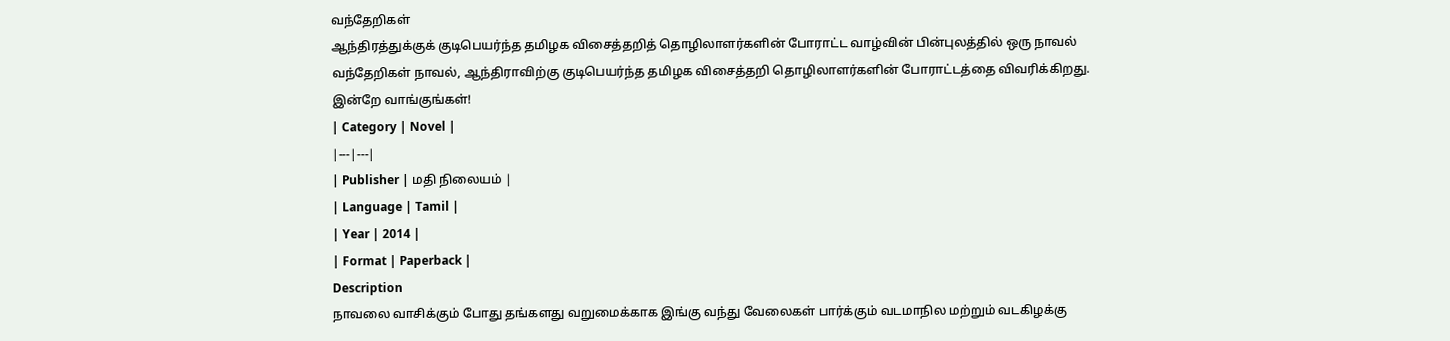வந்தேறிகள்
ஆந்திரத்துக்குக் குடிபெயர்ந்த தமிழக விசைத்தறித் தொழிலாளர்களின் போராட்ட வாழ்வின் பின்புலத்தில் ஒரு நாவல்
வந்தேறிகள் நாவல், ஆந்திராவிற்கு குடிபெயர்ந்த தமிழக விசைத்தறி தொழிலாளர்களின் போராட்டத்தை விவரிக்கிறது. இன்றே வாங்குங்கள்!
| Category | Novel |
|---|---|
| Publisher | மதி நிலையம் |
| Language | Tamil |
| Year | 2014 |
| Format | Paperback |
Description
நாவலை வாசிக்கும் போது தங்களது வறுமைக்காக இங்கு வந்து வேலைகள் பார்க்கும் வடமாநில மற்றும் வடகிழக்கு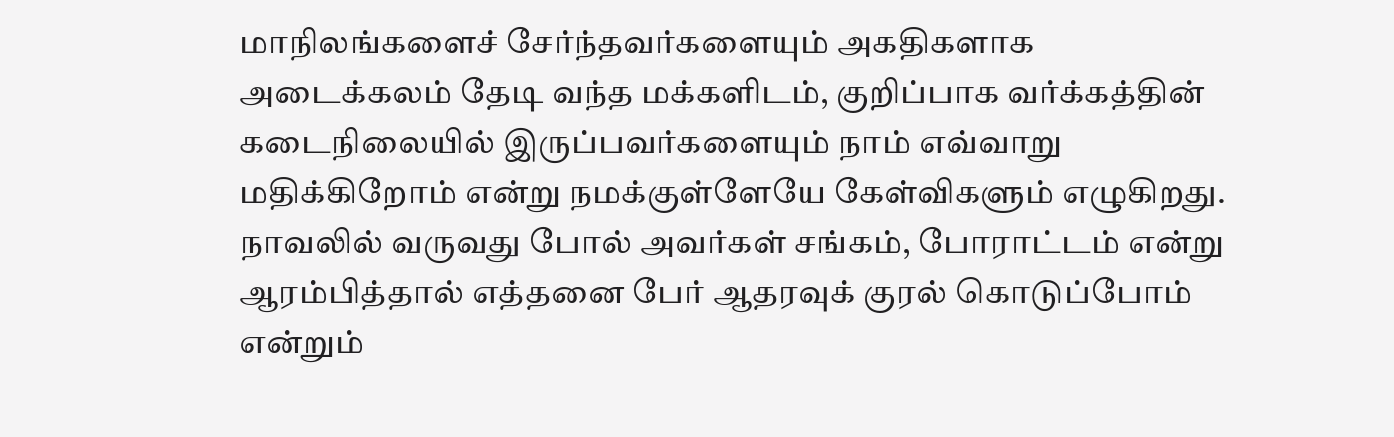மாநிலங்களைச் சேர்ந்தவர்களையும் அகதிகளாக அடைக்கலம் தேடி வந்த மக்களிடம், குறிப்பாக வர்க்கத்தின் கடைநிலையில் இருப்பவர்களையும் நாம் எவ்வாறு மதிக்கிறோம் என்று நமக்குள்ளேயே கேள்விகளும் எழுகிறது. நாவலில் வருவது போல் அவர்கள் சங்கம், போராட்டம் என்று ஆரம்பித்தால் எத்தனை பேர் ஆதரவுக் குரல் கொடுப்போம் என்றும்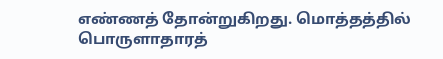எண்ணத் தோன்றுகிறது. மொத்தத்தில் பொருளாதாரத்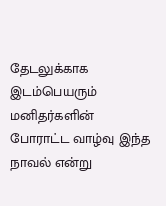தேடலுக்காக இடம்பெயரும் மனிதர்களின் போராட்ட வாழ்வு இந்த நாவல் என்று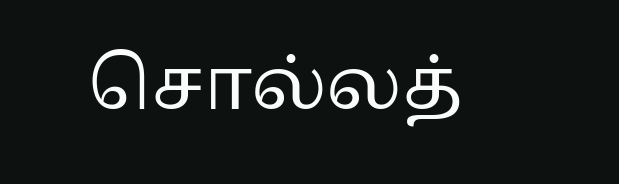சொல்லத்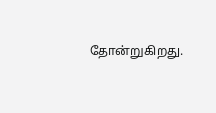தோன்றுகிறது.